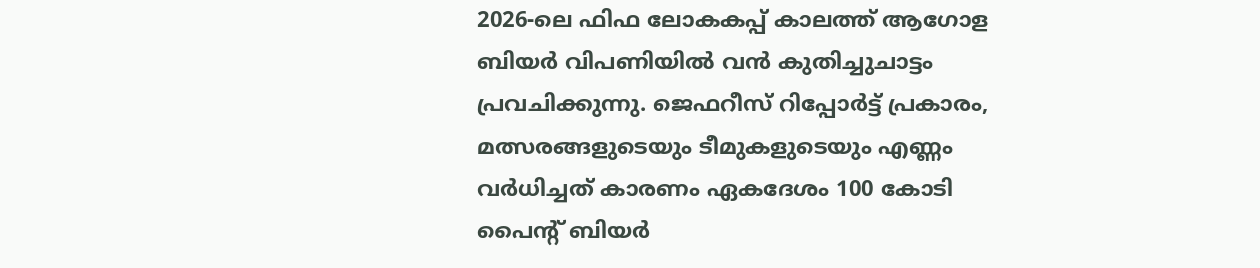2026-ലെ ഫിഫ ലോകകപ്പ് കാലത്ത് ആഗോള ബിയര്‍ വിപണിയില്‍ വന്‍ കുതിച്ചുചാട്ടം പ്രവചിക്കുന്നു. ജെഫറീസ് റിപ്പോര്‍ട്ട് പ്രകാരം, മത്സരങ്ങളുടെയും ടീമുകളുടെയും എണ്ണം വര്‍ധിച്ചത് കാരണം ഏകദേശം 100 കോടി പൈന്റ് ബിയര്‍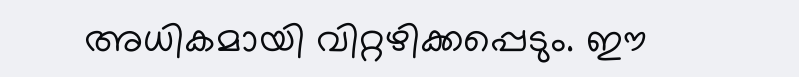അധികമായി വിറ്റഴിക്കപ്പെടും. ഈ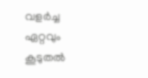വളര്‍ച്ച ഏറ്റവും കൂടുതല്‍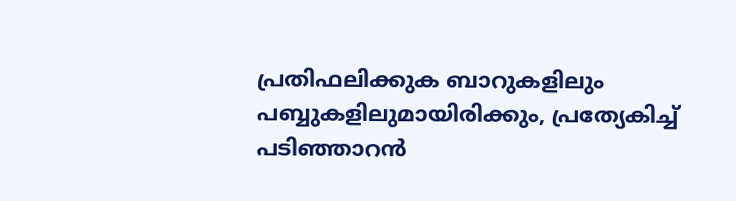പ്രതിഫലിക്കുക ബാറുകളിലും പബ്ബുകളിലുമായിരിക്കും, പ്രത്യേകിച്ച് പടിഞ്ഞാറൻ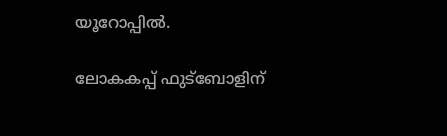യൂറോപ്പിൽ.

ലോകകപ്പ് ഫുട്‌ബോളിന്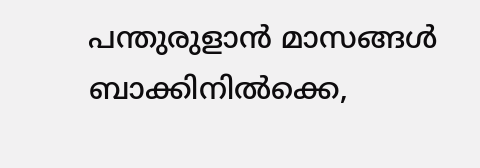പന്തുരുളാന്‍ മാസങ്ങള്‍ ബാക്കിനില്‍ക്കെ,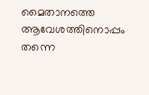മൈതാനത്തെ ആവേശത്തിനൊപ്പം തന്നെ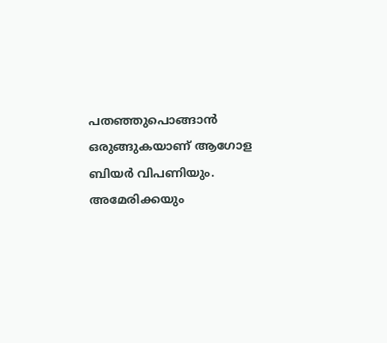പതഞ്ഞുപൊങ്ങാന്‍ ഒരുങ്ങുകയാണ് ആഗോള ബിയര്‍ വിപണിയും. അമേരിക്കയും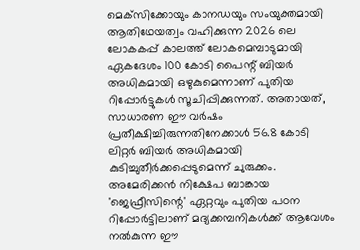മെക്‌സിക്കോയും കാനഡയും സംയുക്തമായി ആതിഥേയത്വം വഹിക്കുന്ന 2026 ലെ ലോകകപ്പ് കാലത്ത് ലോകമെമ്പാടുമായി ഏകദേശം 100 കോടി പൈന്റ് ബിയര്‍ അധികമായി ഒഴുകുമെന്നാണ് പുതിയ റിപ്പോര്‍ട്ടുകള്‍ സൂചിപ്പിക്കുന്നത്. അതായത്, സാധാരണ ഈ വര്‍ഷം പ്രതീക്ഷിച്ചിരുന്നതിനേക്കാള്‍ 56.8 കോടി ലിറ്റര്‍ ബിയര്‍ അധികമായി കുടിച്ചുതീര്‍ക്കപ്പെടുമെന്ന് ചുരുക്കം. അമേരിക്കന്‍ നിക്ഷേപ ബാങ്കായ 'ജെഫ്രീസിന്റെ' ഏറ്റവും പുതിയ പഠന റിപ്പോര്‍ട്ടിലാണ് മദ്യക്കമ്പനികള്‍ക്ക് ആവേശം നല്‍കുന്ന ഈ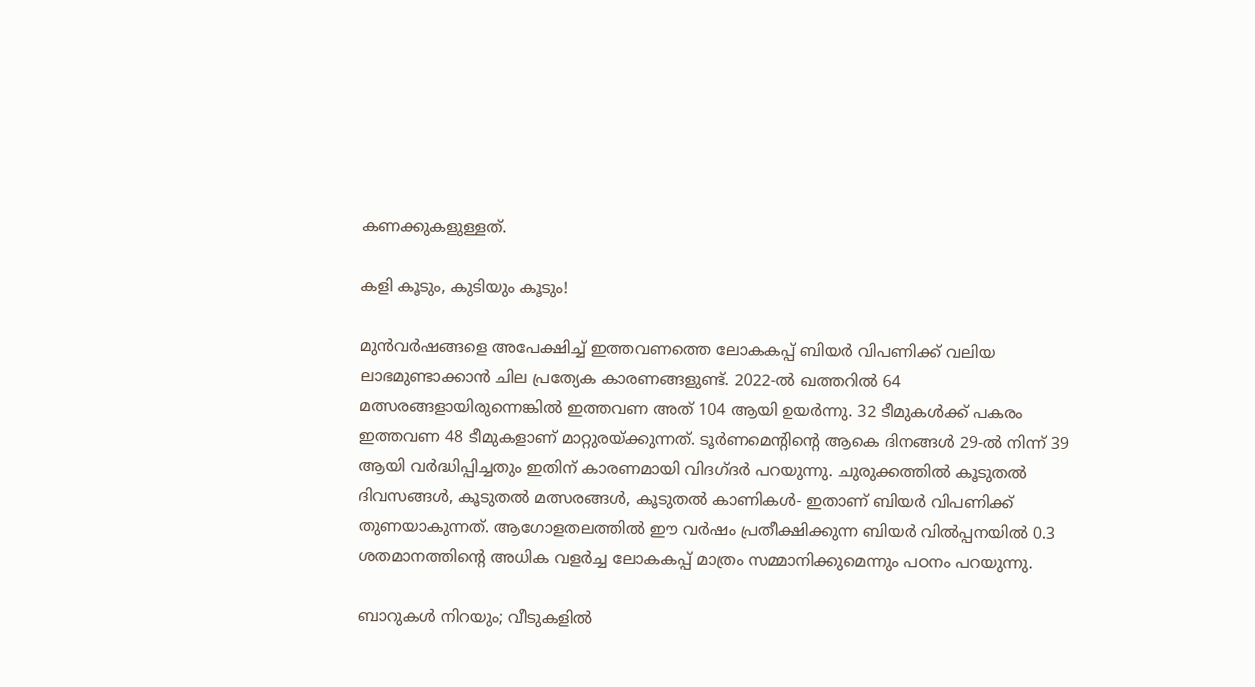കണക്കുകളുള്ളത്.

കളി കൂടും, കുടിയും കൂടും!

മുന്‍വര്‍ഷങ്ങളെ അപേക്ഷിച്ച് ഇത്തവണത്തെ ലോകകപ്പ് ബിയര്‍ വിപണിക്ക് വലിയ ലാഭമുണ്ടാക്കാന്‍ ചില പ്രത്യേക കാരണങ്ങളുണ്ട്. 2022-ല്‍ ഖത്തറില്‍ 64 മത്സരങ്ങളായിരുന്നെങ്കില്‍ ഇത്തവണ അത് 104 ആയി ഉയര്‍ന്നു. 32 ടീമുകള്‍ക്ക് പകരം ഇത്തവണ 48 ടീമുകളാണ് മാറ്റുരയ്ക്കുന്നത്. ടൂര്‍ണമെന്റിന്റെ ആകെ ദിനങ്ങള്‍ 29-ല്‍ നിന്ന് 39 ആയി വര്‍ദ്ധിപ്പിച്ചതും ഇതിന് കാരണമായി വിദഗ്ദർ പറയുന്നു. ചുരുക്കത്തില്‍ കൂടുതല്‍ ദിവസങ്ങള്‍, കൂടുതല്‍ മത്സരങ്ങള്‍, കൂടുതല്‍ കാണികള്‍- ഇതാണ് ബിയര്‍ വിപണിക്ക് തുണയാകുന്നത്. ആഗോളതലത്തില്‍ ഈ വര്‍ഷം പ്രതീക്ഷിക്കുന്ന ബിയര്‍ വില്‍പ്പനയില്‍ 0.3 ശതമാനത്തിന്റെ അധിക വളര്‍ച്ച ലോകകപ്പ് മാത്രം സമ്മാനിക്കുമെന്നും പഠനം പറയുന്നു.

ബാറുകള്‍ നിറയും; വീടുകളില്‍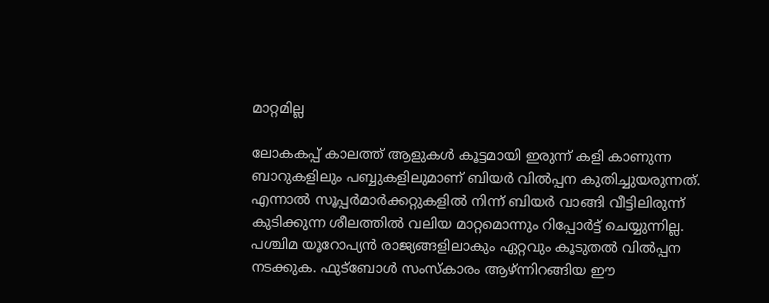മാറ്റമില്ല

ലോകകപ്പ് കാലത്ത് ആളുകള്‍ കൂട്ടമായി ഇരുന്ന് കളി കാണുന്ന ബാറുകളിലും പബ്ബുകളിലുമാണ് ബിയര്‍ വില്‍പ്പന കുതിച്ചുയരുന്നത്. എന്നാല്‍ സൂപ്പര്‍മാര്‍ക്കറ്റുകളില്‍ നിന്ന് ബിയര്‍ വാങ്ങി വീട്ടിലിരുന്ന് കുടിക്കുന്ന ശീലത്തില്‍ വലിയ മാറ്റമൊന്നും റിപ്പോര്‍ട്ട് ചെയ്യുന്നില്ല. പശ്ചിമ യൂറോപ്യന്‍ രാജ്യങ്ങളിലാകും ഏറ്റവും കൂടുതല്‍ വില്‍പ്പന നടക്കുക. ഫുട്‌ബോള്‍ സംസ്‌കാരം ആഴ്ന്നിറങ്ങിയ ഈ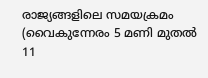രാജ്യങ്ങളിലെ സമയക്രമം (വൈകുന്നേരം 5 മണി മുതല്‍ 11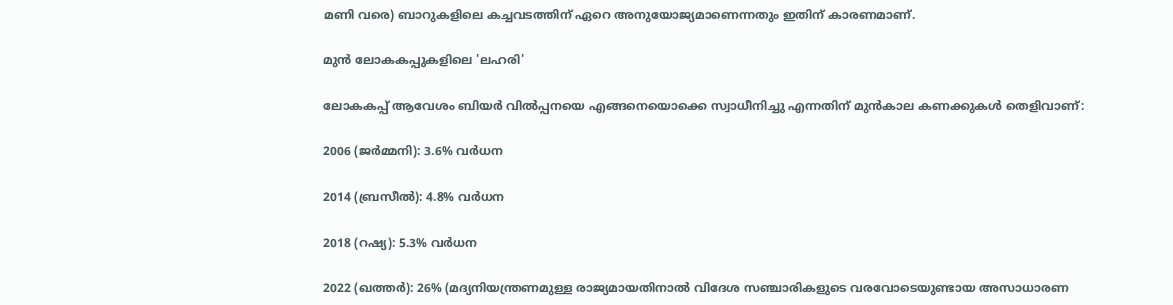മണി വരെ) ബാറുകളിലെ കച്ചവടത്തിന് ഏറെ അനുയോജ്യമാണെന്നതും ഇതിന് കാരണമാണ്.

മുന്‍ ലോകകപ്പുകളിലെ 'ലഹരി'

ലോകകപ്പ് ആവേശം ബിയര്‍ വില്‍പ്പനയെ എങ്ങനെയൊക്കെ സ്വാധീനിച്ചു എന്നതിന് മുന്‍കാല കണക്കുകള്‍ തെളിവാണ്:

2006 (ജര്‍മ്മനി): 3.6% വര്‍ധന

2014 (ബ്രസീല്‍): 4.8% വര്‍ധന

2018 (റഷ്യ): 5.3% വര്‍ധന

2022 (ഖത്തര്‍): 26% (മദ്യനിയന്ത്രണമുള്ള രാജ്യമായതിനാല്‍ വിദേശ സഞ്ചാരികളുടെ വരവോടെയുണ്ടായ അസാധാരണ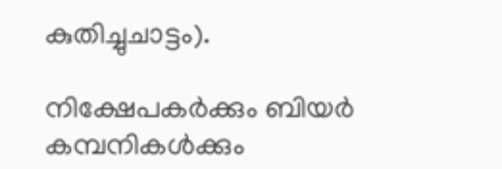കുതിച്ചുചാട്ടം).

നിക്ഷേപകര്‍ക്കും ബിയര്‍ കമ്പനികള്‍ക്കും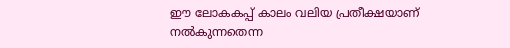ഈ ലോകകപ്പ് കാലം വലിയ പ്രതീക്ഷയാണ് നല്‍കുന്നതെന്ന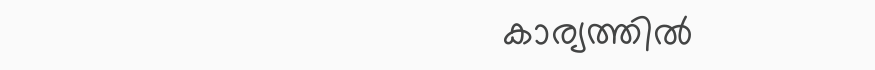കാര്യത്തിൽ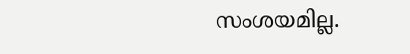സംശയമില്ല.